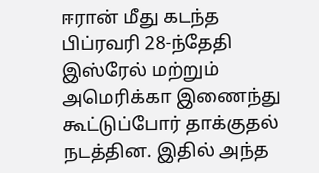ஈரான் மீது கடந்த பிப்ரவரி 28-ந்தேதி இஸ்ரேல் மற்றும் அமெரிக்கா இணைந்து கூட்டுப்போர் தாக்குதல் நடத்தின. இதில் அந்த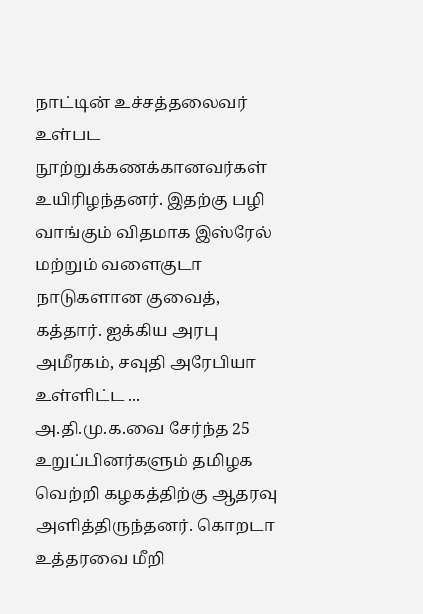நாட்டின் உச்சத்தலைவர் உள்பட நூற்றுக்கணக்கானவர்கள் உயிரிழந்தனர். இதற்கு பழி வாங்கும் விதமாக இஸ்ரேல் மற்றும் வளைகுடா நாடுகளான குவைத், கத்தார். ஐக்கிய அரபு அமீரகம், சவுதி அரேபியா உள்ளிட்ட ...
அ.தி.மு.க.வை சேர்ந்த 25 உறுப்பினர்களும் தமிழக வெற்றி கழகத்திற்கு ஆதரவு அளித்திருந்தனர். கொறடா உத்தரவை மீறி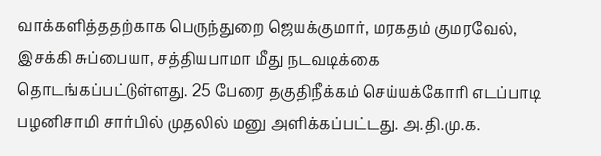வாக்களித்ததற்காக பெருந்துறை ஜெயக்குமார், மரகதம் குமரவேல், இசக்கி சுப்பையா, சத்தியபாமா மீது நடவடிக்கை தொடங்கப்பட்டுள்ளது. 25 பேரை தகுதிநீக்கம் செய்யக்கோரி எடப்பாடி பழனிசாமி சார்பில் முதலில் மனு அளிக்கப்பட்டது. அ.தி.மு.க.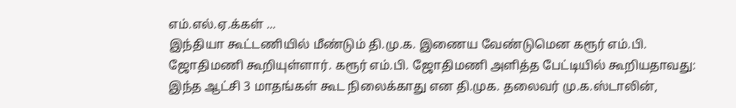எம்.எல்.ஏ.க்கள் ...
இந்தியா கூட்டணியில் மீண்டும் தி.மு.க. இணைய வேண்டுமென கரூர் எம்.பி. ஜோதிமணி கூறியுள்ளார். கரூர் எம்.பி. ஜோதிமணி அளித்த பேட்டியில் கூறியதாவது: இந்த ஆட்சி 3 மாதங்கள் கூட நிலைக்காது என தி.முக. தலைவர் மு.க.ஸ்டாலின்,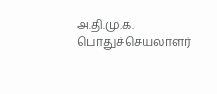அ.தி.மு.க. பொதுச்செயலாளர்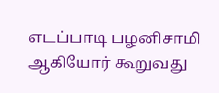எடப்பாடி பழனிசாமி ஆகியோர் கூறுவது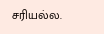சரியல்ல.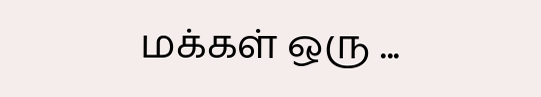மக்கள் ஒரு ...